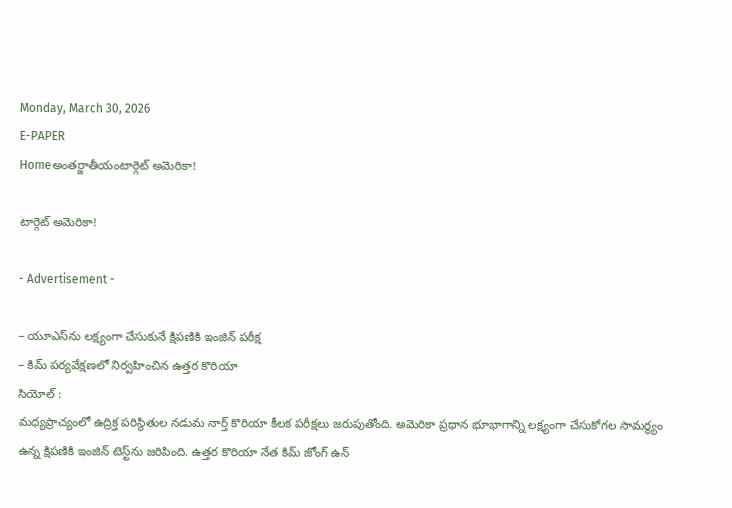Monday, March 30, 2026
E-PAPER
Homeఅంతర్జాతీయంటార్గెట్‌ అమెరికా!

టార్గెట్‌ అమెరికా!

- Advertisement -

– యూఎస్‌ను లక్ష్యంగా చేసుకునే క్షిపణికి ఇంజిన్‌ పరీక్ష
– కిమ్‌ పర్యవేక్షణలో నిర్వహించిన ఉత్తర కొరియా
సియోల్‌ :
మధ్యప్రాచ్యంలో ఉద్రిక్త పరిస్థితుల నడుమ నార్త్‌ కొరియా కీలక పరీక్షలు జరుపుతోంది. అమెరికా ప్రధాన భూభాగాన్ని లక్ష్యంగా చేసుకోగల సామర్థ్యం ఉన్న క్షిపణికి ఇంజిన్‌ టెస్ట్‌ను జరిపింది. ఉత్తర కొరియా నేత కిమ్‌ జోంగ్‌ ఉన్‌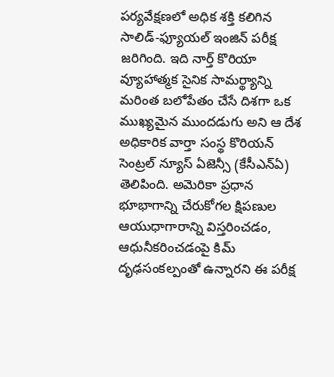పర్యవేక్షణలో అధిక శక్తి కలిగిన సాలిడ్‌-ఫ్యూయల్‌ ఇంజిన్‌ పరీక్ష జరిగింది. ఇది నార్త్‌ కొరియా వ్యూహాత్మక సైనిక సామర్థ్యాన్ని మరింత బలోపేతం చేసే దిశగా ఒక ముఖ్యమైన ముందడుగు అని ఆ దేశ అధికారిక వార్తా సంస్థ కొరియన్‌ సెంట్రల్‌ న్యూస్‌ ఏజెన్సీ (కేసీఎన్‌ఏ) తెలిపింది. అమెరికా ప్రధాన భూభాగాన్ని చేరుకోగల క్షిపణుల ఆయుధాగారాన్ని విస్తరించడం, ఆధునీకరించడంపై కిమ్‌ దృఢసంకల్పంతో ఉన్నారని ఈ పరీక్ష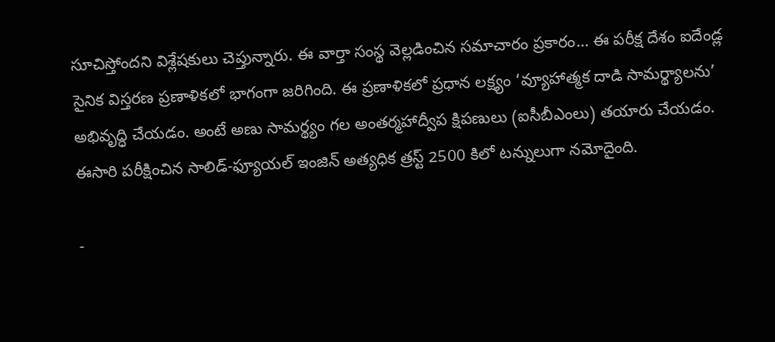సూచిస్తోందని విశ్లేషకులు చెప్తున్నారు. ఈ వార్తా సంస్థ వెల్లడించిన సమాచారం ప్రకారం… ఈ పరీక్ష దేశం ఐదేండ్ల సైనిక విస్తరణ ప్రణాళికలో భాగంగా జరిగింది. ఈ ప్రణాళికలో ప్రధాన లక్ష్యం ‘వ్యూహాత్మక దాడి సామర్థ్యాలను’ అభివృద్ధి చేయడం. అంటే అణు సామర్థ్యం గల అంతర్మహాద్వీప క్షిపణులు (ఐసీబీఎంలు) తయారు చేయడం. ఈసారి పరీక్షించిన సాలిడ్‌-ఫ్యూయల్‌ ఇంజిన్‌ అత్యధిక త్రస్ట్‌ 2500 కిలో టన్నులుగా నమోదైంది.

-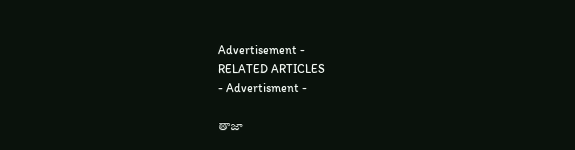Advertisement -
RELATED ARTICLES
- Advertisment -

తాజా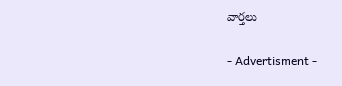వార్తలు

- Advertisment -